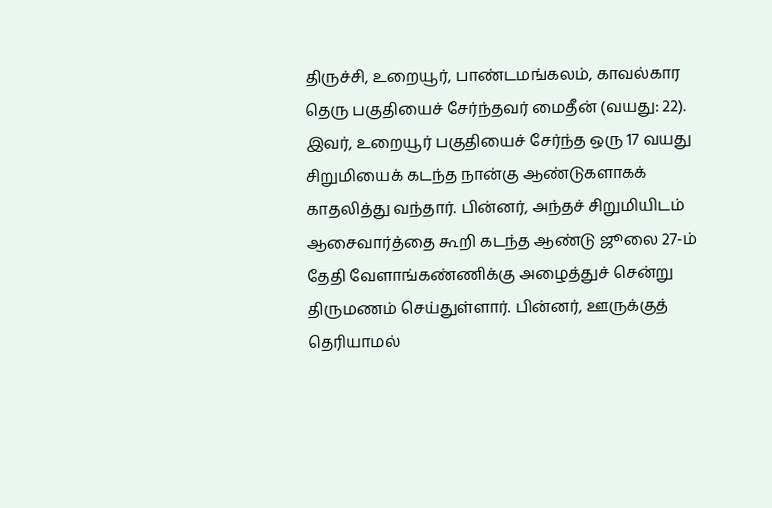திருச்சி, உறையூர், பாண்டமங்கலம், காவல்கார தெரு பகுதியைச் சேர்ந்தவர் மைதீன் (வயது: 22). இவர், உறையூர் பகுதியைச் சேர்ந்த ஒரு 17 வயது சிறுமியைக் கடந்த நான்கு ஆண்டுகளாகக் காதலித்து வந்தார். பின்னர், அந்தச் சிறுமியிடம் ஆசைவார்த்தை கூறி கடந்த ஆண்டு ஜூலை 27-ம் தேதி வேளாங்கண்ணிக்கு அழைத்துச் சென்று திருமணம் செய்துள்ளார். பின்னர், ஊருக்குத் தெரியாமல்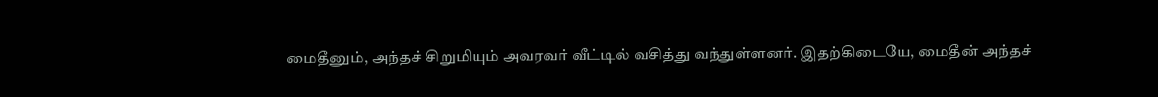மைதீனும், அந்தச் சிறுமியும் அவரவர் வீட்டில் வசித்து வந்துள்ளனர். இதற்கிடையே, மைதீன் அந்தச்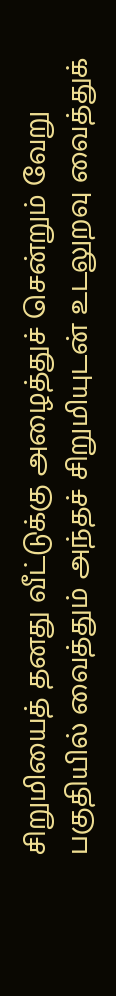சிறுமியைத் தனது வீட்டுக்கு அழைத்துச் சென்றும் வேறு பகுதியில் வைத்தும் அந்தச் சிறுமியுடன் உடலுறவு வைத்துக்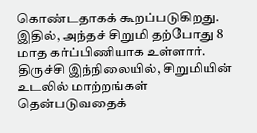கொண்டதாகக் கூறப்படுகிறது. இதில், அந்தச் சிறுமி தற்போது 8 மாத கர்ப்பிணியாக உள்ளார். திருச்சி இந்நிலையில், சிறுமியின் உடலில் மாற்றங்கள் தென்படுவதைக்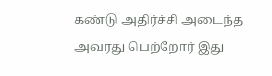கண்டு அதிர்ச்சி அடைந்த அவரது பெற்றோர் இது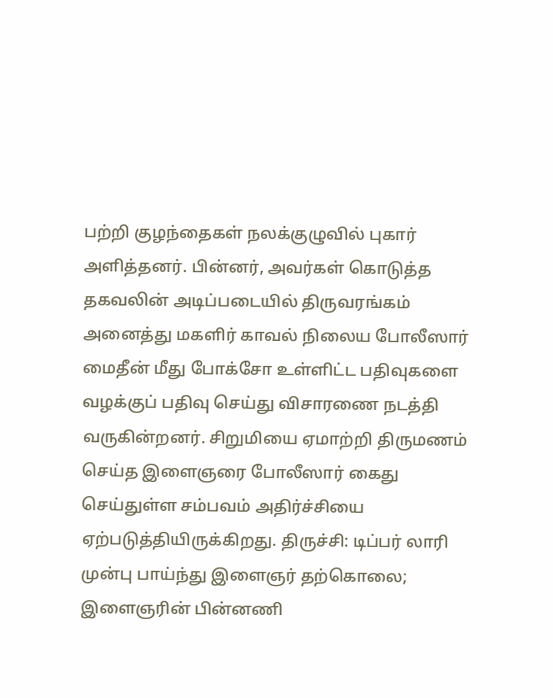பற்றி குழந்தைகள் நலக்குழுவில் புகார் அளித்தனர். பின்னர், அவர்கள் கொடுத்த தகவலின் அடிப்படையில் திருவரங்கம் அனைத்து மகளிர் காவல் நிலைய போலீஸார் மைதீன் மீது போக்சோ உள்ளிட்ட பதிவுகளை வழக்குப் பதிவு செய்து விசாரணை நடத்தி வருகின்றனர். சிறுமியை ஏமாற்றி திருமணம் செய்த இளைஞரை போலீஸார் கைது செய்துள்ள சம்பவம் அதிர்ச்சியை ஏற்படுத்தியிருக்கிறது. திருச்சி: டிப்பர் லாரி முன்பு பாய்ந்து இளைஞர் தற்கொலை; இளைஞரின் பின்னணி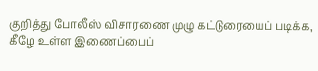குறித்து போலீஸ் விசாரணை முழு கட்டுரையைப் படிக்க, கீழே உள்ள இணைப்பைப்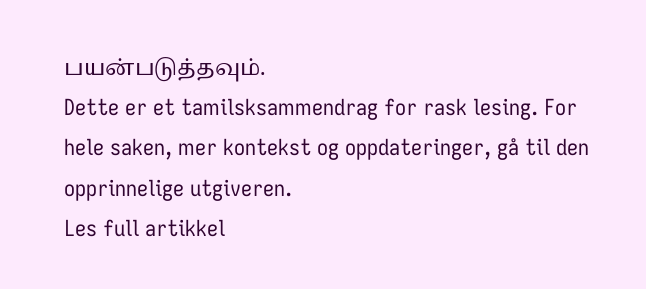பயன்படுத்தவும்.
Dette er et tamilsksammendrag for rask lesing. For hele saken, mer kontekst og oppdateringer, gå til den opprinnelige utgiveren.
Les full artikkel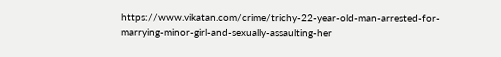https://www.vikatan.com/crime/trichy-22-year-old-man-arrested-for-marrying-minor-girl-and-sexually-assaulting-her